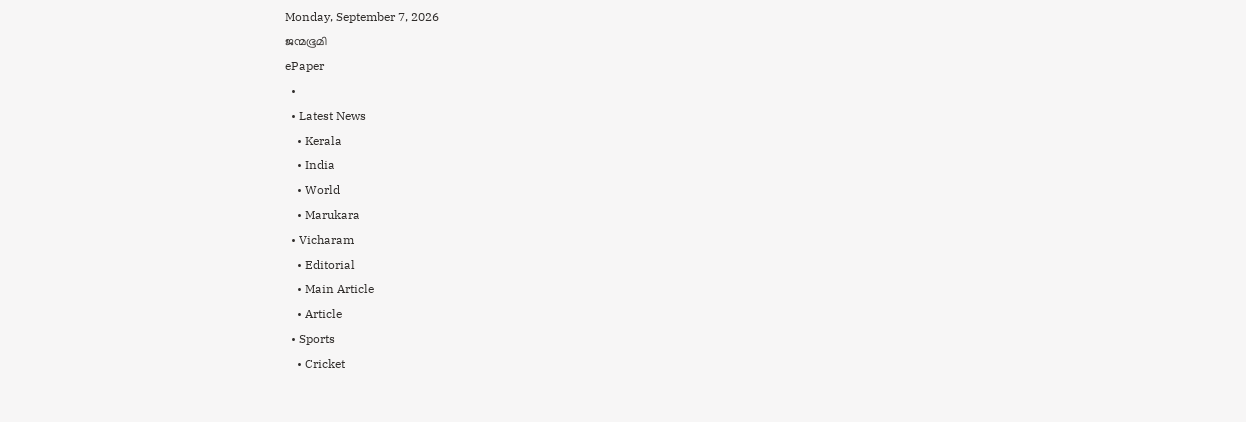Monday, September 7, 2026
ജന്മഭൂമി
ePaper
  •
  • Latest News
    • Kerala
    • India
    • World
    • Marukara
  • Vicharam
    • Editorial
    • Main Article
    • Article
  • Sports
    • Cricket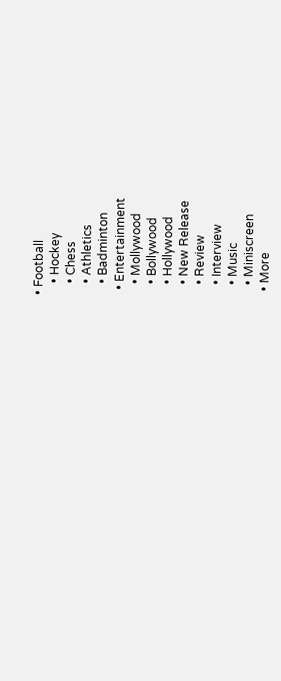• Football
    • Hockey
    • Chess
    • Athletics
    • Badminton
  • Entertainment
    • Mollywood
    • Bollywood
    • Hollywood
    • New Release
    • Review
    • Interview
    • Music
    • Miniscreen
  • More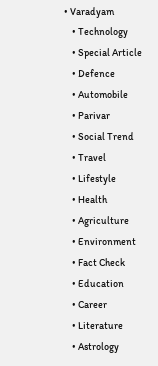• Varadyam
    • Technology
    • Special Article
    • Defence
    • Automobile
    • Parivar
    • Social Trend
    • Travel
    • Lifestyle
    • Health
    • Agriculture
    • Environment
    • Fact Check
    • Education
    • Career
    • Literature
    • Astrology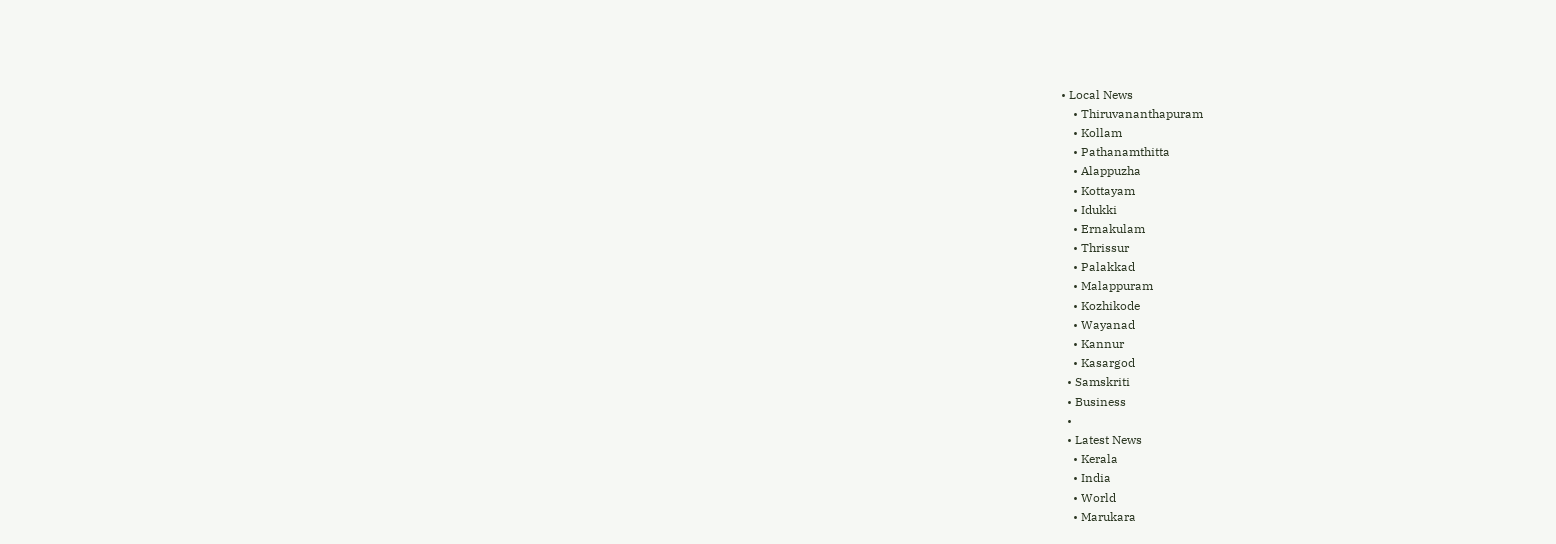• Local News
    • Thiruvananthapuram
    • Kollam
    • Pathanamthitta
    • Alappuzha
    • Kottayam
    • Idukki
    • Ernakulam
    • Thrissur
    • Palakkad
    • Malappuram
    • Kozhikode
    • Wayanad
    • Kannur
    • Kasargod
  • Samskriti
  • Business
  •
  • Latest News
    • Kerala
    • India
    • World
    • Marukara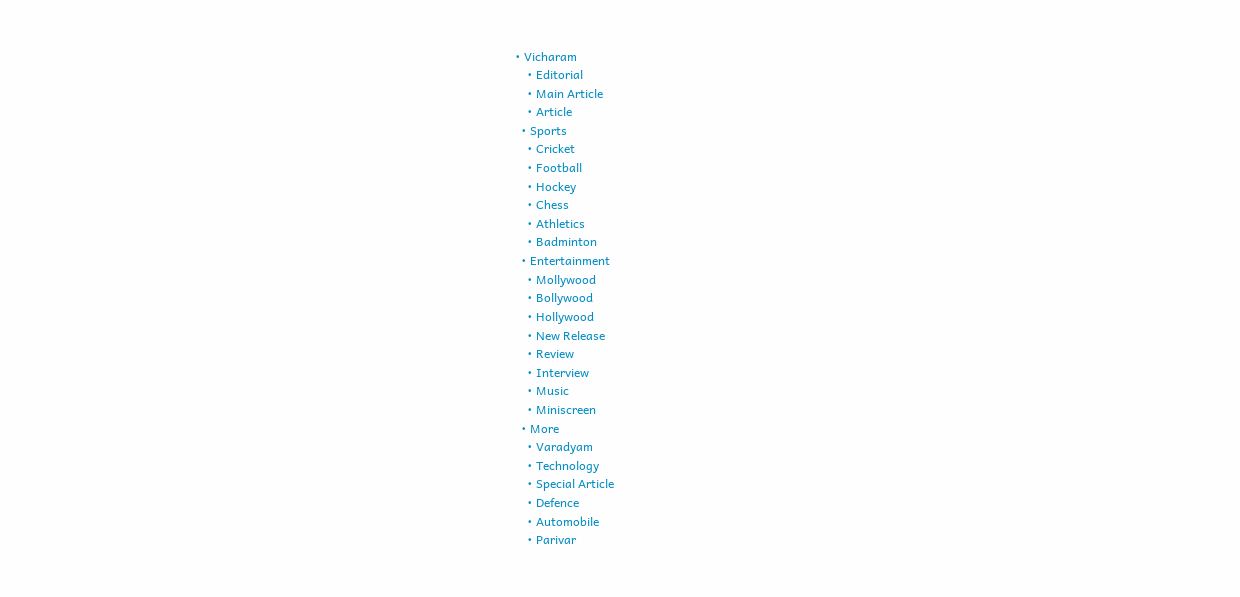• Vicharam
    • Editorial
    • Main Article
    • Article
  • Sports
    • Cricket
    • Football
    • Hockey
    • Chess
    • Athletics
    • Badminton
  • Entertainment
    • Mollywood
    • Bollywood
    • Hollywood
    • New Release
    • Review
    • Interview
    • Music
    • Miniscreen
  • More
    • Varadyam
    • Technology
    • Special Article
    • Defence
    • Automobile
    • Parivar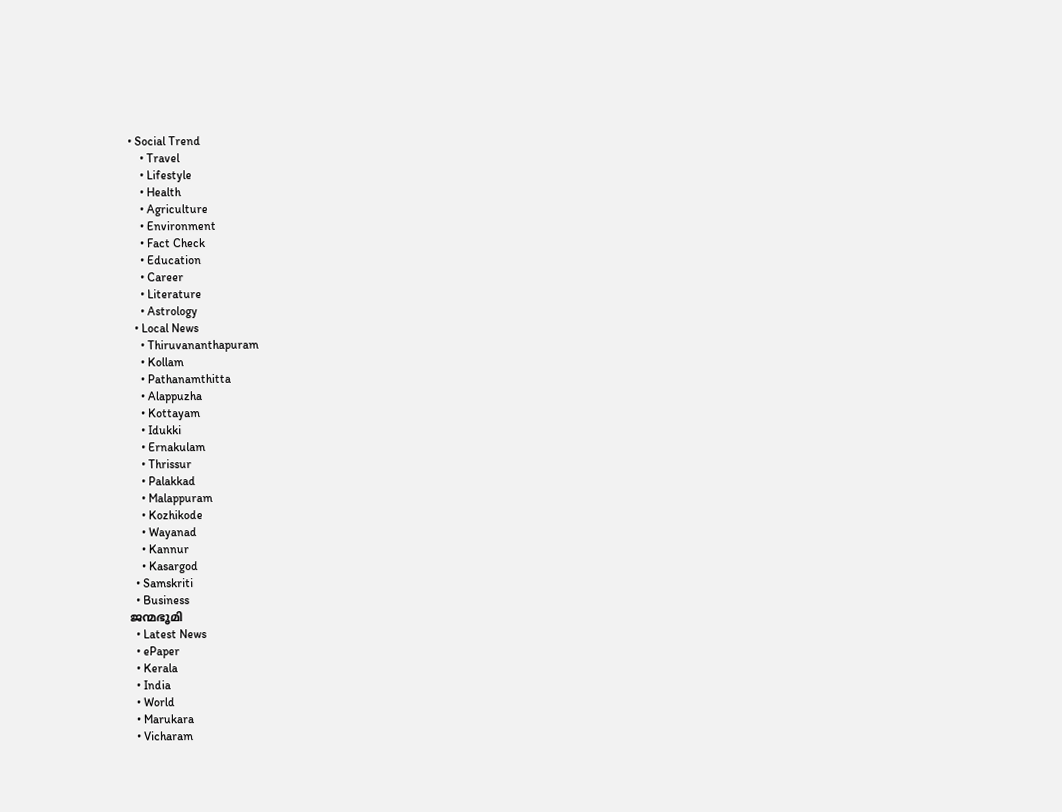• Social Trend
    • Travel
    • Lifestyle
    • Health
    • Agriculture
    • Environment
    • Fact Check
    • Education
    • Career
    • Literature
    • Astrology
  • Local News
    • Thiruvananthapuram
    • Kollam
    • Pathanamthitta
    • Alappuzha
    • Kottayam
    • Idukki
    • Ernakulam
    • Thrissur
    • Palakkad
    • Malappuram
    • Kozhikode
    • Wayanad
    • Kannur
    • Kasargod
  • Samskriti
  • Business
ജന്മഭൂമി
  • Latest News
  • ePaper
  • Kerala
  • India
  • World
  • Marukara
  • Vicharam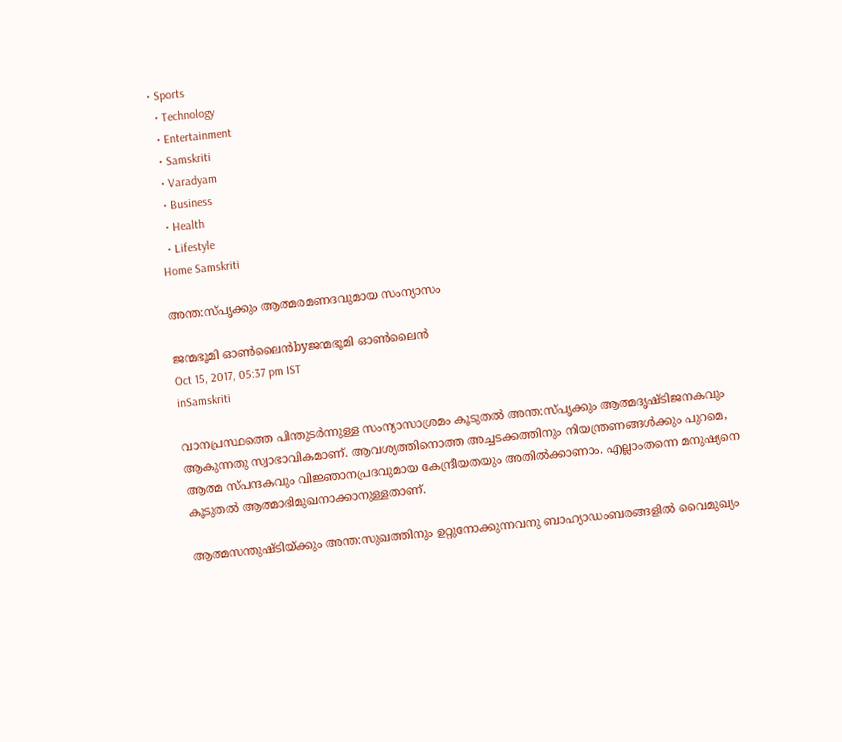• Sports
  • Technology
  • Entertainment
  • Samskriti
  • Varadyam
  • Business
  • Health
  • Lifestyle
Home Samskriti

അന്ത:സ്പൃക്കും ആത്മരമണദവുമായ സംന്യാസം

ജന്മഭൂമി ഓണ്‍ലൈന്‍byജന്മഭൂമി ഓണ്‍ലൈന്‍
Oct 15, 2017, 05:37 pm IST
inSamskriti

വാനപ്രസ്ഥത്തെ പിന്തുടര്‍ന്നുള്ള സംന്യാസാശ്രമം കൂടുതല്‍ അന്ത:സ്പൃക്കും ആത്മദൃഷ്ടിജനകവും ആകുന്നതു സ്വാഭാവികമാണ്. ആവശ്യത്തിനൊത്ത അച്ചടക്കത്തിനും നിയന്ത്രണങ്ങള്‍ക്കും പുറമെ, ആത്മ സ്പന്ദകവും വിജ്ഞാനപ്രദവുമായ കേന്ദ്രീയതയും അതില്‍ക്കാണാം. എല്ലാംതന്നെ മനുഷ്യനെ കൂടുതല്‍ ആത്മാഭിമുഖനാക്കാനുള്ളതാണ്.

ആത്മസന്തുഷ്ടിയ്‌ക്കും അന്ത:സുഖത്തിനും ഉറ്റുനോക്കുന്നവനു ബാഹ്യാഡംബരങ്ങളില്‍ വൈമുഖ്യം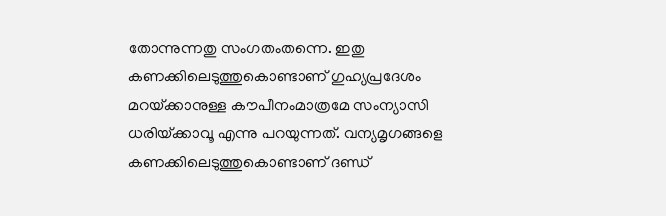തോന്നുന്നതു സംഗതംതന്നെ. ഇതു കണക്കിലെടുത്തുകൊണ്ടാണ് ഗുഹ്യപ്രദേശം മറയ്‌ക്കാനുള്ള കൗപീനംമാത്രമേ സംന്യാസി ധരിയ്‌ക്കാവൂ എന്നു പറയുന്നത്. വന്യമൃഗങ്ങളെ കണക്കിലെടുത്തുകൊണ്ടാണ് ദണ്ഡ്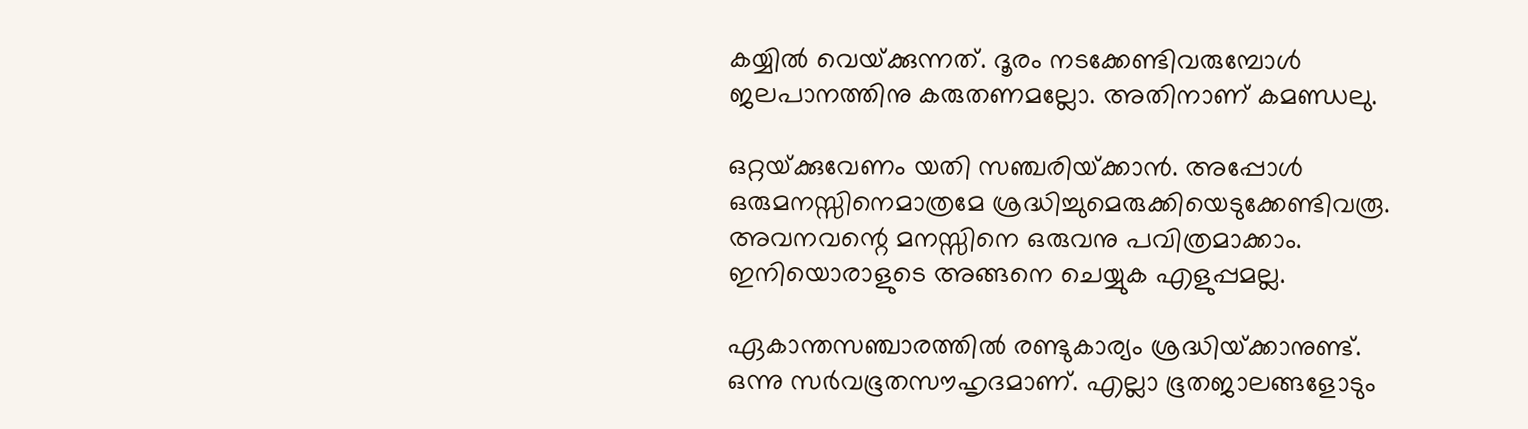കയ്യില്‍ വെയ്‌ക്കുന്നത്. ദൂരം നടക്കേണ്ടിവരുമ്പോള്‍ ജലപാനത്തിനു കരുതണമല്ലോ. അതിനാണ് കമണ്ഡലു.

ഒറ്റയ്‌ക്കുവേണം യതി സഞ്ചരിയ്‌ക്കാന്‍. അപ്പോള്‍ ഒരുമനസ്സിനെമാത്രമേ ശ്രദ്ധിച്ചുമെരുക്കിയെടുക്കേണ്ടിവരൂ. അവനവന്റെ മനസ്സിനെ ഒരുവനു പവിത്രമാക്കാം. ഇനിയൊരാളുടെ അങ്ങനെ ചെയ്യുക എളുപ്പമല്ല.

ഏകാന്തസഞ്ചാരത്തില്‍ രണ്ടുകാര്യം ശ്രദ്ധിയ്‌ക്കാനുണ്ട്. ഒന്നു സര്‍വഭൂതസൗഹൃദമാണ്. എല്ലാ ഭൂതജാലങ്ങളോടും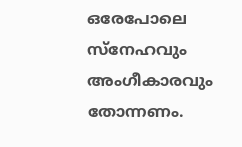ഒരേപോലെ സ്‌നേഹവും അംഗീകാരവും തോന്നണം.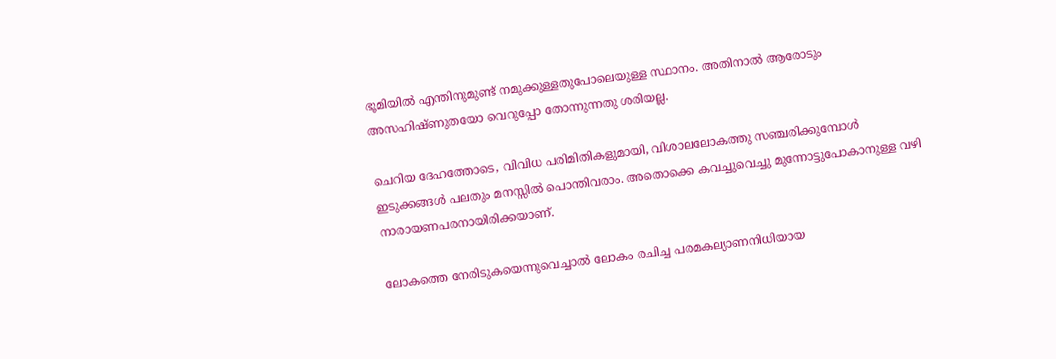ഭൂമിയില്‍ എന്തിനുമുണ്ട് നമുക്കുള്ളതുപോലെയുള്ള സ്ഥാനം. അതിനാല്‍ ആരോടും അസഹിഷ്ണുതയോ വെറുപ്പോ തോന്നുന്നതു ശരിയല്ല.

ചെറിയ ദേഹത്തോടെ, വിവിധ പരിമിതികളുമായി, വിശാലലോകത്തു സഞ്ചരിക്കുമ്പോള്‍ ഇടുക്കങ്ങള്‍ പലതും മനസ്സില്‍ പൊന്തിവരാം. അതൊക്കെ കവച്ചുവെച്ചു മുന്നോട്ടുപോകാനുള്ള വഴി നാരായണപരനായിരിക്കയാണ്.

ലോകത്തെ നേരിടുകയെന്നുവെച്ചാല്‍ ലോകം രചിച്ച പരമകല്യാണനിധിയായ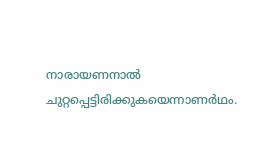നാരായണനാല്‍ ചുറ്റപ്പെട്ടിരിക്കുകയെന്നാണര്‍ഥം.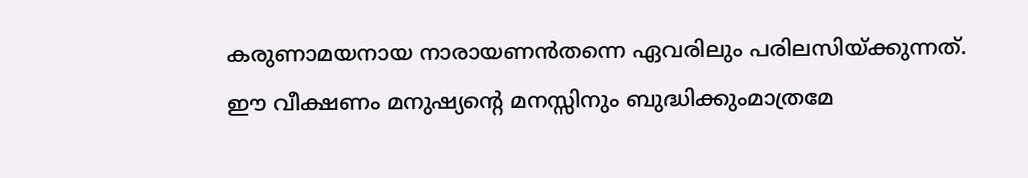കരുണാമയനായ നാരായണന്‍തന്നെ ഏവരിലും പരിലസിയ്‌ക്കുന്നത്. ഈ വീക്ഷണം മനുഷ്യന്റെ മനസ്സിനും ബുദ്ധിക്കുംമാത്രമേ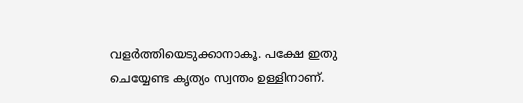വളര്‍ത്തിയെടുക്കാനാകൂ. പക്ഷേ ഇതു ചെയ്യേണ്ട കൃത്യം സ്വന്തം ഉള്ളിനാണ്.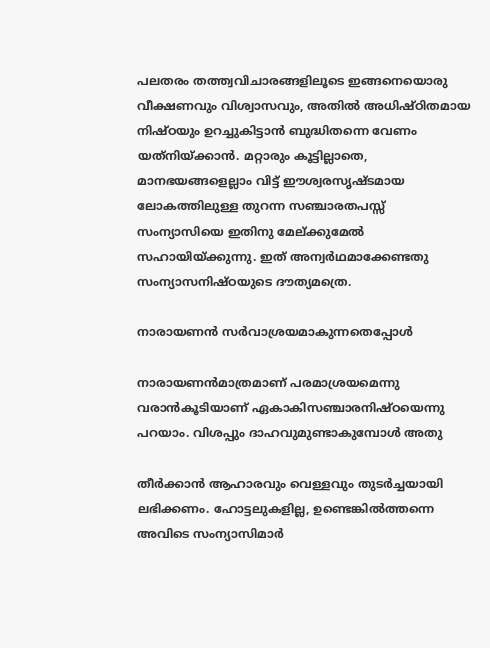പലതരം തത്ത്വവിചാരങ്ങളിലൂടെ ഇങ്ങനെയൊരു വീക്ഷണവും വിശ്വാസവും, അതില്‍ അധിഷ്ഠിതമായ നിഷ്ഠയും ഉറച്ചുകിട്ടാന്‍ ബുദ്ധിതന്നെ വേണം യത്‌നിയ്‌ക്കാന്‍. മറ്റാരും കൂട്ടില്ലാതെ, മാനഭയങ്ങളെല്ലാം വിട്ട് ഈശ്വരസൃഷ്ടമായ ലോകത്തിലുള്ള തുറന്ന സഞ്ചാരതപസ്സ് സംന്യാസിയെ ഇതിനു മേല്ക്കുമേല്‍ സഹായിയ്‌ക്കുന്നു. ഇത് അന്വര്‍ഥമാക്കേണ്ടതു സംന്യാസനിഷ്ഠയുടെ ദൗത്യമത്രെ.

നാരായണന്‍ സര്‍വാശ്രയമാകുന്നതെപ്പോള്‍

നാരായണന്‍മാത്രമാണ് പരമാശ്രയമെന്നു വരാന്‍കൂടിയാണ് ഏകാകിസഞ്ചാരനിഷ്ഠയെന്നു പറയാം. വിശപ്പും ദാഹവുമുണ്ടാകുമ്പോള്‍ അതു

തീര്‍ക്കാന്‍ ആഹാരവും വെള്ളവും തുടര്‍ച്ചയായി ലഭിക്കണം. ഹോട്ടലുകളില്ല, ഉണ്ടെങ്കില്‍ത്തന്നെ അവിടെ സംന്യാസിമാര്‍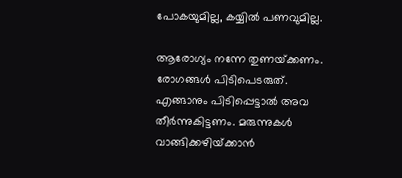പോകയുമില്ല, കയ്യില്‍ പണവുമില്ല.

ആരോഗ്യം നന്നേ തുണയ്‌ക്കണം. രോഗങ്ങള്‍ പിടിപെടരുത്. എങ്ങാനും പിടിപ്പെട്ടാല്‍ അവ തീര്‍ന്നുകിട്ടണം. മരുന്നുകള്‍ വാങ്ങിക്കഴിയ്‌ക്കാന്‍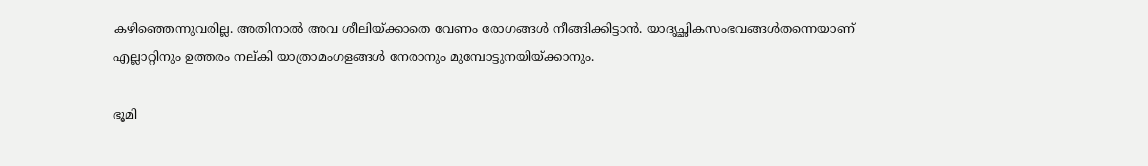കഴിഞ്ഞെന്നുവരില്ല. അതിനാല്‍ അവ ശീലിയ്‌ക്കാതെ വേണം രോഗങ്ങള്‍ നീങ്ങിക്കിട്ടാന്‍. യാദൃച്ഛികസംഭവങ്ങള്‍തന്നെയാണ് എല്ലാറ്റിനും ഉത്തരം നല്കി യാത്രാമംഗളങ്ങള്‍ നേരാനും മുമ്പോട്ടുനയിയ്‌ക്കാനും.

ഭൂമി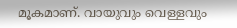മൂകമാണ്. വായുവും വെള്ളവും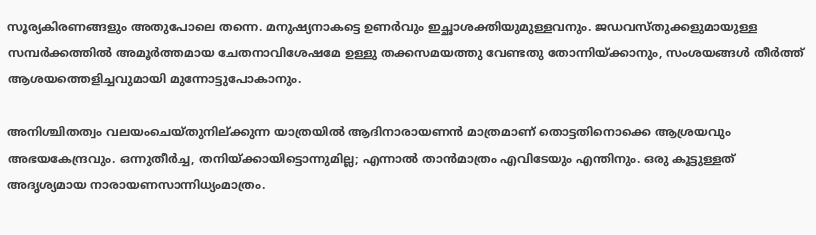സൂര്യകിരണങ്ങളും അതുപോലെ തന്നെ. മനുഷ്യനാകട്ടെ ഉണര്‍വും ഇച്ഛാശക്തിയുമുള്ളവനും. ജഡവസ്തുക്കളുമായുള്ള സമ്പര്‍ക്കത്തില്‍ അമൂര്‍ത്തമായ ചേതനാവിശേഷമേ ഉള്ളു തക്കസമയത്തു വേണ്ടതു തോന്നിയ്‌ക്കാനും, സംശയങ്ങള്‍ തീര്‍ത്ത് ആശയത്തെളിച്ചവുമായി മുന്നോട്ടുപോകാനും.

അനിശ്ചിതത്വം വലയംചെയ്തുനില്ക്കുന്ന യാത്രയില്‍ ആദിനാരായണന്‍ മാത്രമാണ് തൊട്ടതിനൊക്കെ ആശ്രയവും അഭയകേന്ദ്രവും. ഒന്നുതീര്‍ച്ച, തനിയ്‌ക്കായിട്ടൊന്നുമില്ല; എന്നാല്‍ താന്‍മാത്രം എവിടേയും എന്തിനും. ഒരു കൂട്ടുള്ളത് അദൃശ്യമായ നാരായണസാന്നിധ്യംമാത്രം.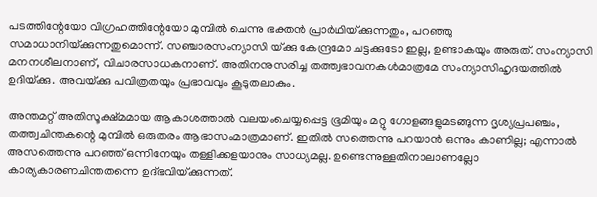പടത്തിന്റേയോ വിഗ്രഹത്തിന്റേയോ മുമ്പില്‍ ചെന്നു ഭക്തന്‍ പ്രാര്‍ഥിയ്‌ക്കുന്നതും, പറഞ്ഞു സമാധാനിയ്‌ക്കുന്നതുമൊന്ന്. സഞ്ചാരസംന്യാസി യ്‌ക്കു കേന്ദ്രമോ ചട്ടക്കുടോ ഇല്ല, ഉണ്ടാകയും അരുത്. സംന്യാസി മനനശീലനാണ്, വിചാരസാധകനാണ്. അതിനനുസരിച്ച തത്ത്വഭാവനകള്‍മാത്രമേ സംന്യാസിഹൃദയത്തില്‍ ഉദിയ്‌ക്കു. അവയ്‌ക്കു പവിത്രതയും പ്രഭാവവും കൂടുതലാകും.

അന്തമറ്റ് അതിസൂക്ഷ്മമായ ആകാശത്താല്‍ വലയംചെയ്യപ്പെട്ട ഭൂമിയും മറ്റു ഗോളങ്ങളുമടങ്ങുന്ന ദൃശ്യപ്രപഞ്ചം, തത്ത്വചിന്തകന്റെ മുമ്പില്‍ ഒരുതരം ആഭാസംമാത്രമാണ്. ഇതില്‍ സത്തെന്നു പറയാന്‍ ഒന്നും കാണില്ല; എന്നാല്‍ അസത്തെന്നു പറഞ്ഞ് ഒന്നിനേയും തള്ളിക്കളയാനും സാധ്യമല്ല. ഉണ്ടെന്നുള്ളതിനാലാണല്ലോ കാര്യകാരണചിന്തതന്നെ ഉദ്ഭവിയ്‌ക്കുന്നത്.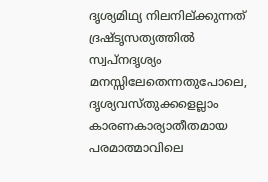ദൃശ്യമിഥ്യ നിലനില്ക്കുന്നത് ദ്രഷ്ടൃസത്യത്തില്‍ സ്വപ്‌നദൃശ്യം മനസ്സിലേതെന്നതുപോലെ, ദൃശ്യവസ്തുക്കളെല്ലാം കാരണകാര്യാതീതമായ പരമാത്മാവിലെ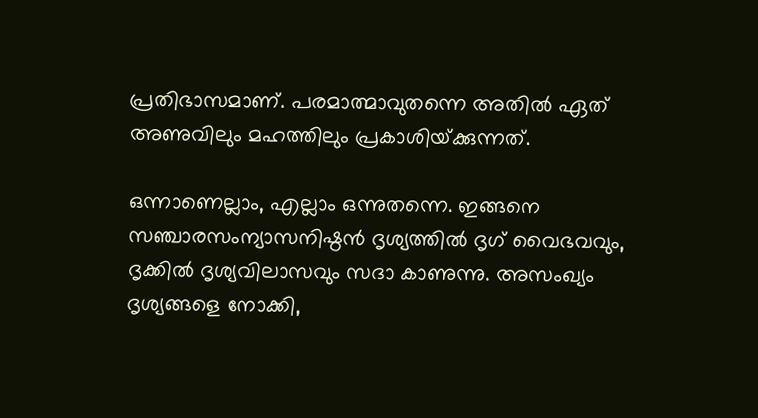പ്രതിഭാസമാണ്. പരമാത്മാവുതന്നെ അതില്‍ ഏത് അണുവിലും മഹത്തിലും പ്രകാശിയ്‌ക്കുന്നത്.

ഒന്നാണെല്ലാം, എല്ലാം ഒന്നുതന്നെ. ഇങ്ങനെ സഞ്ചാരസംന്യാസനിഷ്ഠന്‍ ദൃശ്യത്തില്‍ ദൃഗ് വൈഭവവും, ദൃക്കില്‍ ദൃശ്യവിലാസവും സദാ കാണുന്നു. അസംഖ്യം ദൃശ്യങ്ങളെ നോക്കി,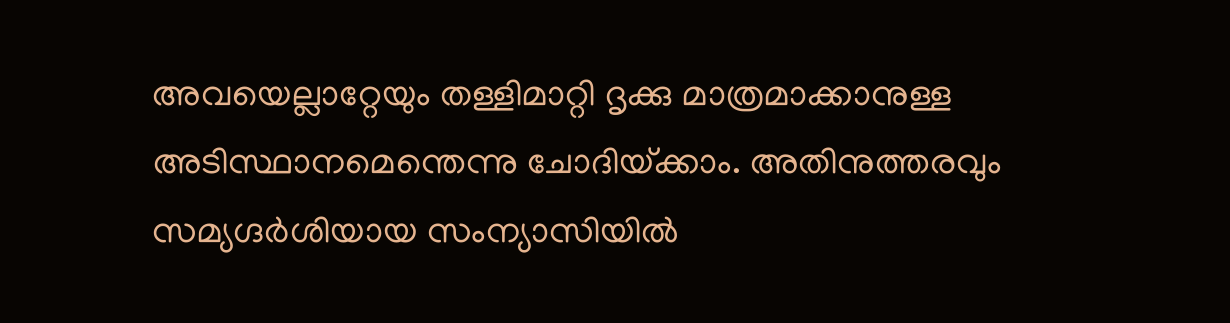അവയെല്ലാറ്റേയും തള്ളിമാറ്റി ദൃക്കു മാത്രമാക്കാനുള്ള അടിസ്ഥാനമെന്തെന്നു ചോദിയ്‌ക്കാം. അതിനുത്തരവും സമ്യഗ്ദര്‍ശിയായ സംന്യാസിയില്‍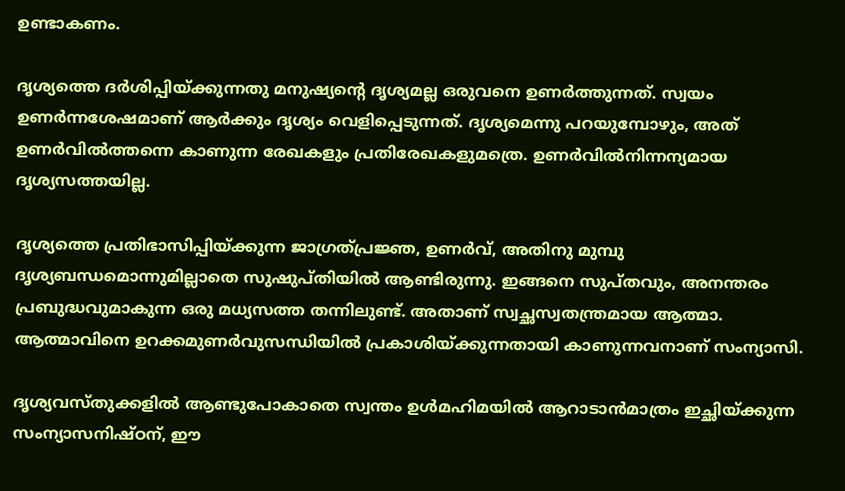ഉണ്ടാകണം.

ദൃശ്യത്തെ ദര്‍ശിപ്പിയ്‌ക്കുന്നതു മനുഷ്യന്റെ ദൃശ്യമല്ല ഒരുവനെ ഉണര്‍ത്തുന്നത്. സ്വയം ഉണര്‍ന്നശേഷമാണ് ആര്‍ക്കും ദൃശ്യം വെളിപ്പെടുന്നത്. ദൃശ്യമെന്നു പറയുമ്പോഴും, അത് ഉണര്‍വില്‍ത്തന്നെ കാണുന്ന രേഖകളും പ്രതിരേഖകളുമത്രെ. ഉണര്‍വില്‍നിന്നന്യമായ ദൃശ്യസത്തയില്ല.

ദൃശ്യത്തെ പ്രതിഭാസിപ്പിയ്‌ക്കുന്ന ജാഗ്രത്പ്രജ്ഞ, ഉണര്‍വ്, അതിനു മുമ്പു ദൃശ്യബന്ധമൊന്നുമില്ലാതെ സുഷുപ്തിയില്‍ ആണ്ടിരുന്നു. ഇങ്ങനെ സുപ്തവും, അനന്തരം പ്രബുദ്ധവുമാകുന്ന ഒരു മധ്യസത്ത തന്നിലുണ്ട്. അതാണ് സ്വച്ഛസ്വതന്ത്രമായ ആത്മാ. ആത്മാവിനെ ഉറക്കമുണര്‍വുസന്ധിയില്‍ പ്രകാശിയ്‌ക്കുന്നതായി കാണുന്നവനാണ് സംന്യാസി.

ദൃശ്യവസ്തുക്കളില്‍ ആണ്ടുപോകാതെ സ്വന്തം ഉള്‍മഹിമയില്‍ ആറാടാന്‍മാത്രം ഇച്ഛിയ്‌ക്കുന്ന സംന്യാസനിഷ്ഠന്, ഈ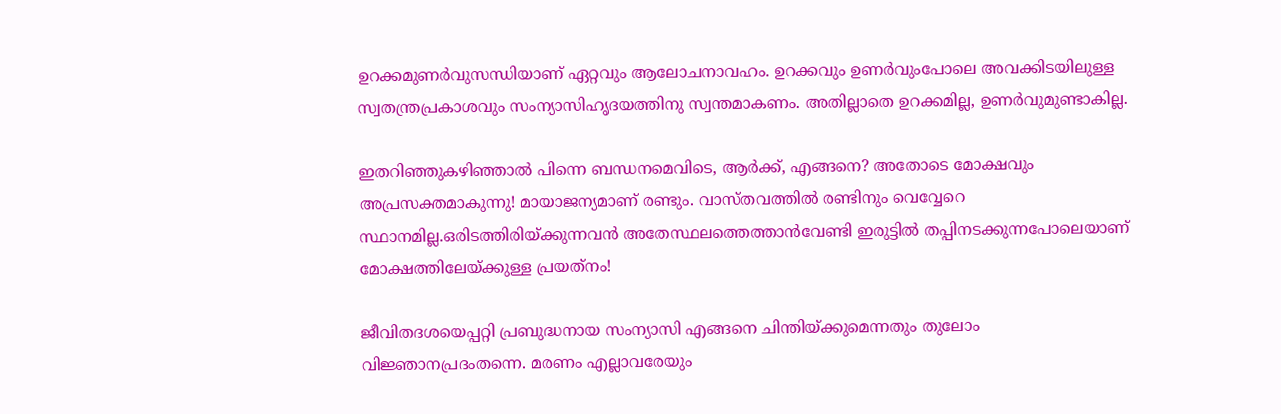ഉറക്കമുണര്‍വുസന്ധിയാണ് ഏറ്റവും ആലോചനാവഹം. ഉറക്കവും ഉണര്‍വുംപോലെ അവക്കിടയിലുള്ള സ്വതന്ത്രപ്രകാശവും സംന്യാസിഹൃദയത്തിനു സ്വന്തമാകണം. അതില്ലാതെ ഉറക്കമില്ല, ഉണര്‍വുമുണ്ടാകില്ല.

ഇതറിഞ്ഞുകഴിഞ്ഞാല്‍ പിന്നെ ബന്ധനമെവിടെ, ആര്‍ക്ക്, എങ്ങനെ? അതോടെ മോക്ഷവും അപ്രസക്തമാകുന്നു! മായാജന്യമാണ് രണ്ടും. വാസ്തവത്തില്‍ രണ്ടിനും വെവ്വേറെ സ്ഥാനമില്ല.ഒരിടത്തിരിയ്‌ക്കുന്നവന്‍ അതേസ്ഥലത്തെത്താന്‍വേണ്ടി ഇരുട്ടില്‍ തപ്പിനടക്കുന്നപോലെയാണ് മോക്ഷത്തിലേയ്‌ക്കുള്ള പ്രയത്‌നം!

ജീവിതദശയെപ്പറ്റി പ്രബുദ്ധനായ സംന്യാസി എങ്ങനെ ചിന്തിയ്‌ക്കുമെന്നതും തുലോം വിജ്ഞാനപ്രദംതന്നെ. മരണം എല്ലാവരേയും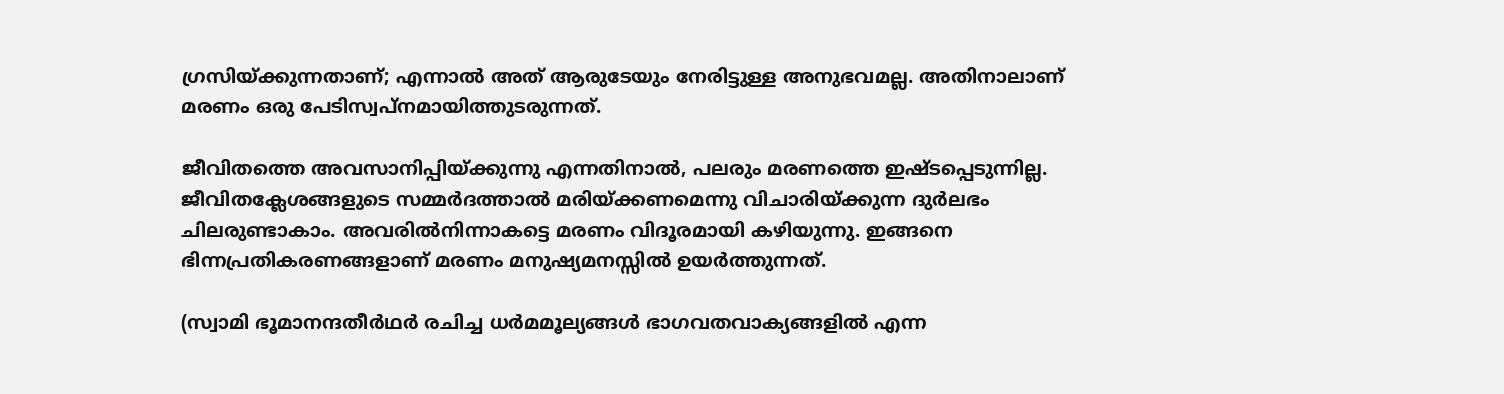ഗ്രസിയ്‌ക്കുന്നതാണ്; എന്നാല്‍ അത് ആരുടേയും നേരിട്ടുള്ള അനുഭവമല്ല. അതിനാലാണ് മരണം ഒരു പേടിസ്വപ്‌നമായിത്തുടരുന്നത്.

ജീവിതത്തെ അവസാനിപ്പിയ്‌ക്കുന്നു എന്നതിനാല്‍, പലരും മരണത്തെ ഇഷ്ടപ്പെടുന്നില്ല. ജീവിതക്ലേശങ്ങളുടെ സമ്മര്‍ദത്താല്‍ മരിയ്‌ക്കണമെന്നു വിചാരിയ്‌ക്കുന്ന ദുര്‍ലഭം ചിലരുണ്ടാകാം. അവരില്‍നിന്നാകട്ടെ മരണം വിദൂരമായി കഴിയുന്നു. ഇങ്ങനെ ഭിന്നപ്രതികരണങ്ങളാണ് മരണം മനുഷ്യമനസ്സില്‍ ഉയര്‍ത്തുന്നത്.

(സ്വാമി ഭൂമാനന്ദതീര്‍ഥര്‍ രചിച്ച ധര്‍മമൂല്യങ്ങള്‍ ഭാഗവതവാക്യങ്ങളില്‍ എന്ന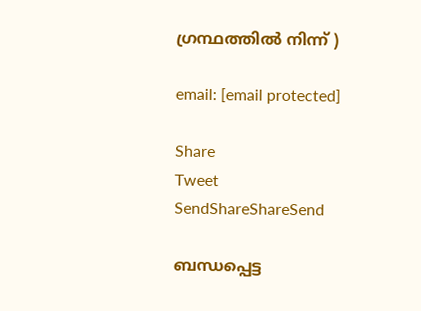ഗ്രന്ഥത്തില്‍ നിന്ന് )

email: [email protected]

Share
Tweet
SendShareShareSend

ബന്ധപ്പെട്ട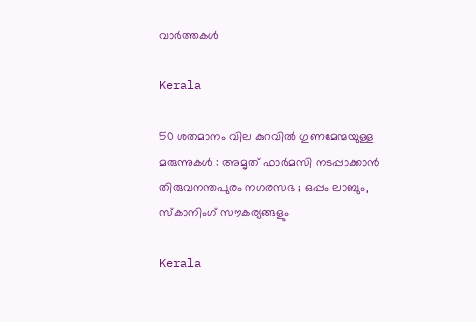വാര്‍ത്തകള്‍

Kerala

50 ശതമാനം വില കുറവിൽ ഗുണമേന്മയുള്ള മരുന്നുകൾ : അമൃത് ഫാർമസി നടപ്പാക്കാൻ തിരുവനന്തപുരം നഗരസഭ ; ഒപ്പം ലാബും, സ്കാനിംഗ് സൗകര്യങ്ങളും

Kerala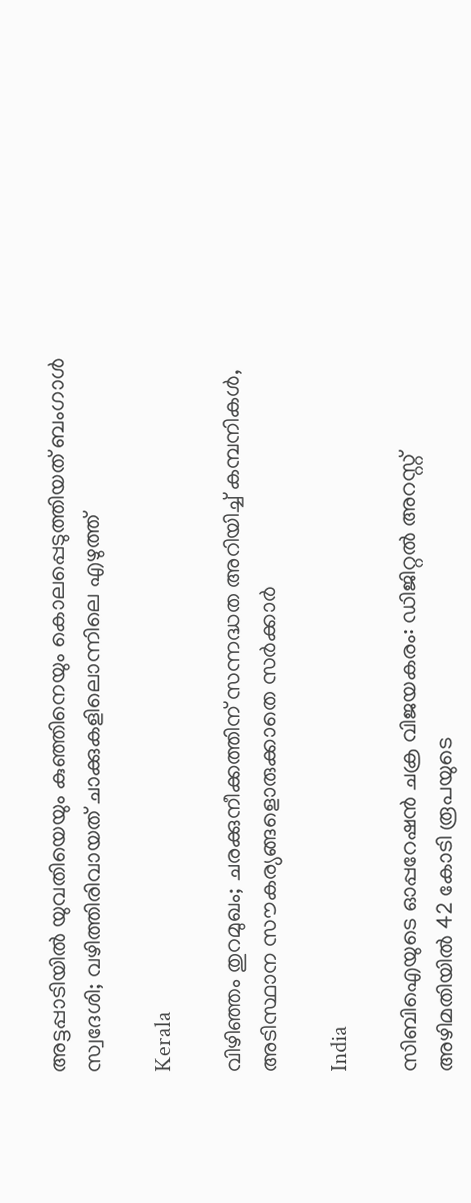അട്ടപ്പാടിയിൽ യുവതിയെയും കുഞ്ഞിനെയും കൊലപ്പെടുത്തിയത് ബംഗാൾ സ്വദേശി; വഴിത്തിരിവായത് ചാക്കുകളിലൊന്നിലെ എഴുത്ത്

Kerala

വിഴിഞ്ഞം തുറമുഖം; ചരക്കുനീക്കത്തിന് സന്നദ്ധത അറിയിച്ച് കമ്പനികള്‍, അടിസ്ഥാന സൗകര്യങ്ങളൊരുക്കാതെ സര്‍ക്കാര്‍

India

സിബിഐയുടെ ഓപ്പറേഷൻ ചക്ര വിജയകരം: ഡിജിറ്റൽ അറസ്റ്റ് അഴിമതിയിൽ 42 കോടി രൂപയുടെ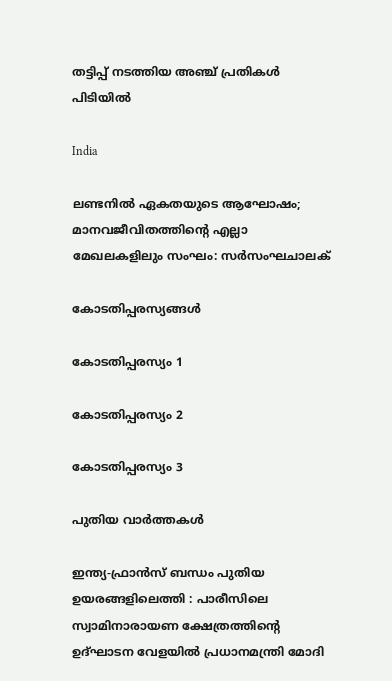തട്ടിപ്പ് നടത്തിയ അഞ്ച് പ്രതികൾ പിടിയിൽ

India

ലണ്ടനില്‍ ഏകതയുടെ ആഘോഷം; മാനവജീവിതത്തിന്റെ എല്ലാ മേഖലകളിലും സംഘം: സര്‍സംഘചാലക്

കോടതിപ്പരസ്യങ്ങള്‍

കോടതിപ്പരസ്യം 1

കോടതിപ്പരസ്യം 2

കോടതിപ്പരസ്യം 3

പുതിയ വാര്‍ത്തകള്‍

ഇന്ത്യ-ഫ്രാൻസ് ബന്ധം പുതിയ ഉയരങ്ങളിലെത്തി : പാരീസിലെ സ്വാമിനാരായണ ക്ഷേത്രത്തിന്റെ ഉദ്ഘാടന വേളയിൽ പ്രധാനമന്ത്രി മോദി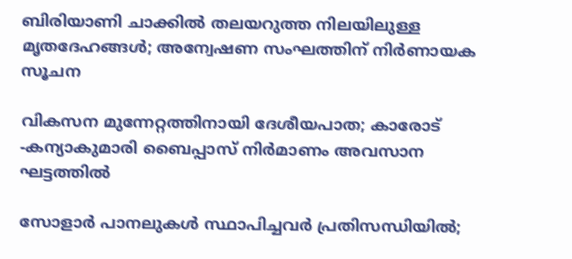ബിരിയാണി ചാക്കിൽ തലയറുത്ത നിലയിലുള്ള മൃതദേഹങ്ങൾ; അന്വേഷണ സംഘത്തിന് നിർണായക സൂചന

വികസന മുന്നേറ്റത്തിനായി ദേശീയപാത; കാരോട് -കന്യാകുമാരി ബൈപ്പാസ് നിര്‍മാണം അവസാന ഘട്ടത്തില്‍

സോളാര്‍ പാനലുകള്‍ സ്ഥാപിച്ചവര്‍ പ്രതിസന്ധിയില്‍;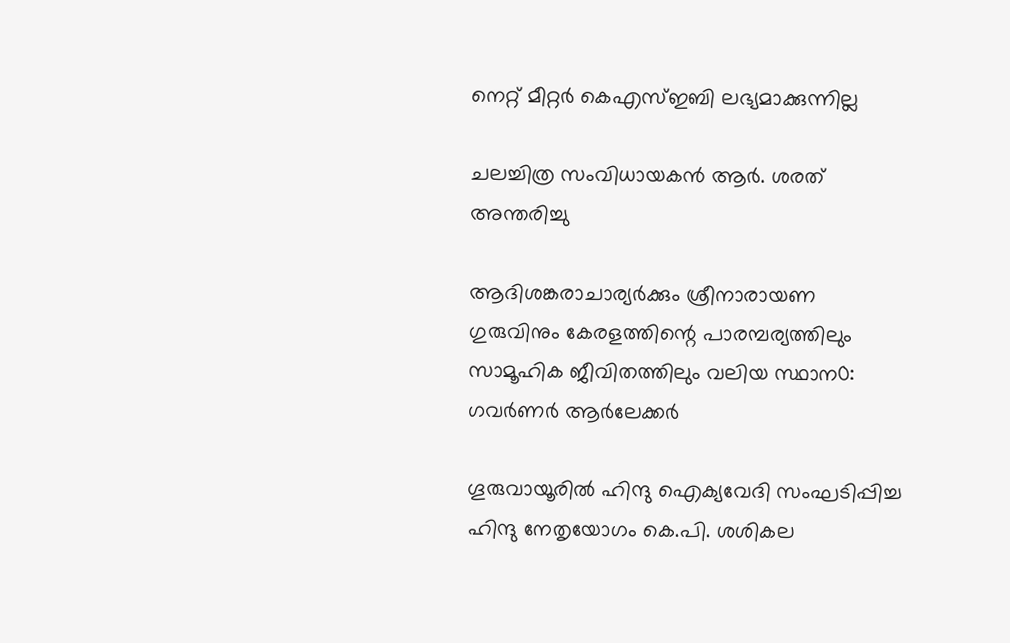നെറ്റ് മീറ്റര്‍ കെഎസ്ഇബി ലഭ്യമാക്കുന്നില്ല

ചലച്ചിത്ര സംവിധായകൻ ആർ. ശരത് അന്തരിച്ചു

ആദിശങ്കരാചാര്യർക്കും ശ്രീനാരായണ ഗുരുവിനും കേരളത്തിന്റെ പാരമ്പര്യത്തിലും സാമൂഹിക ജീവിതത്തിലും വലിയ സ്ഥാന0: ഗവർണർ ആർലേക്കർ

ഗൂരുവായൂരില്‍ ഹിന്ദു ഐക്യവേദി സംഘടിപ്പിച്ച ഹിന്ദു നേതൃയോഗം കെ.പി. ശശികല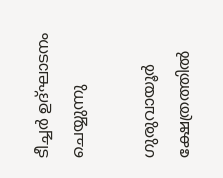ടീച്ചര്‍ ഉദ്ഘാടനം ചെയ്യുന്നു

ഗുരുവായൂര്‍ ക്ഷേത്രത്തില്‍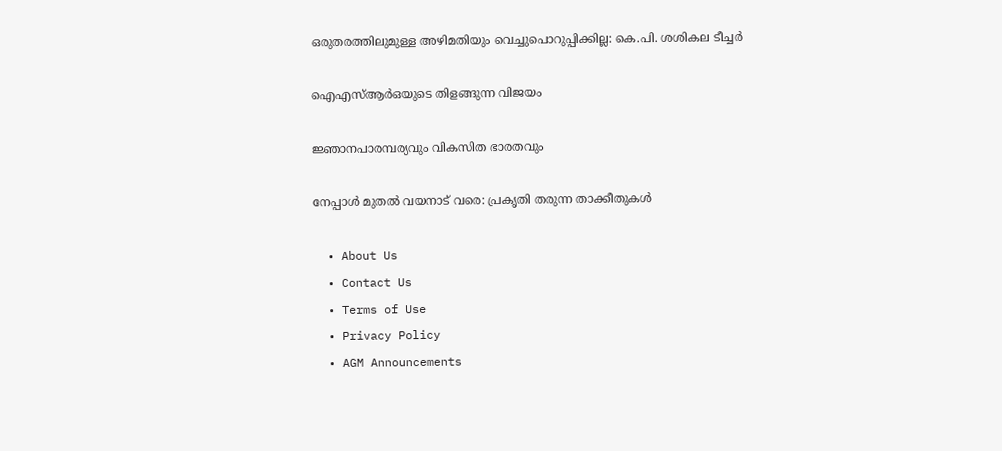ഒരുതരത്തിലുമുള്ള അഴിമതിയും വെച്ചുപൊറുപ്പിക്കില്ല: കെ.പി. ശശികല ടീച്ചര്‍

ഐഎസ്ആര്‍ഒയുടെ തിളങ്ങുന്ന വിജയം

ജ്ഞാനപാരമ്പര്യവും വികസിത ഭാരതവും

നേപ്പാള്‍ മുതല്‍ വയനാട് വരെ: പ്രകൃതി തരുന്ന താക്കീതുകള്‍

  • About Us
  • Contact Us
  • Terms of Use
  • Privacy Policy
  • AGM Announcements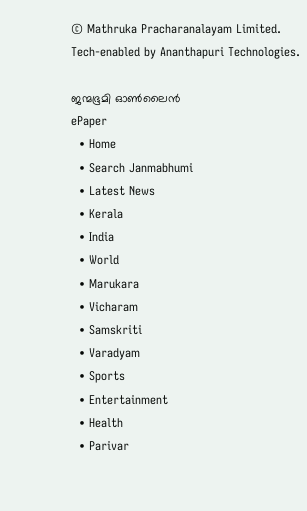© Mathruka Pracharanalayam Limited.
Tech-enabled by Ananthapuri Technologies.

ജന്മഭൂമി ഓണ്‍ലൈന്‍
ePaper
  • Home
  • Search Janmabhumi
  • Latest News
  • Kerala
  • India
  • World
  • Marukara
  • Vicharam
  • Samskriti
  • Varadyam
  • Sports
  • Entertainment
  • Health
  • Parivar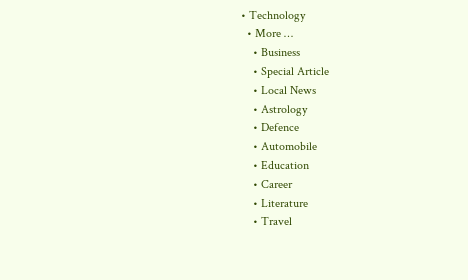• Technology
  • More …
    • Business
    • Special Article
    • Local News
    • Astrology
    • Defence
    • Automobile
    • Education
    • Career
    • Literature
    • Travel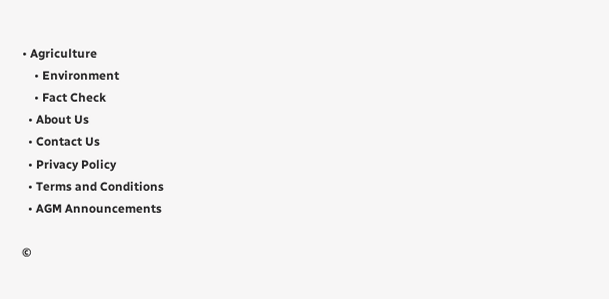• Agriculture
    • Environment
    • Fact Check
  • About Us
  • Contact Us
  • Privacy Policy
  • Terms and Conditions
  • AGM Announcements

©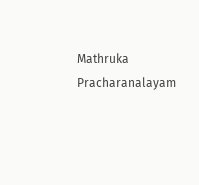Mathruka Pracharanalayam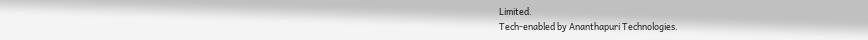Limited.
Tech-enabled by Ananthapuri Technologies.